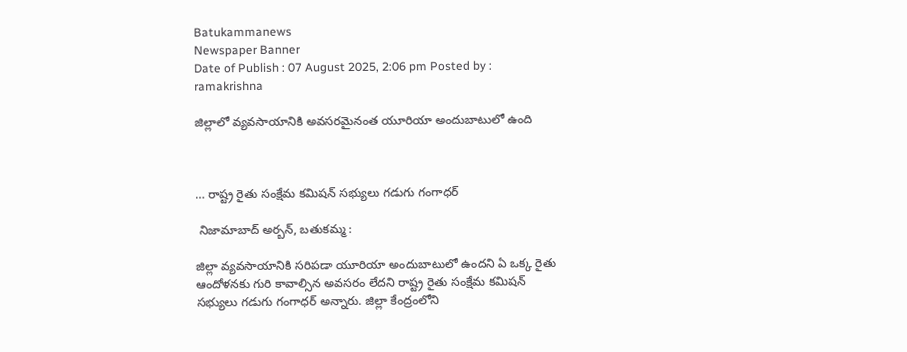Batukammanews
Newspaper Banner
Date of Publish : 07 August 2025, 2:06 pm Posted by : ramakrishna

జిల్లాలో వ్యవసాయానికి అవసరమైనంత యూరియా అందుబాటులో ఉంది



… రాష్ట్ర రైతు సంక్షేమ కమిషన్ సభ్యులు గడుగు గంగాధర్

 నిజామాబాద్ అర్బన్, బతుకమ్మ :

జిల్లా వ్యవసాయానికి సరిపడా యూరియా అందుబాటులో ఉందని ఏ ఒక్క రైతు ఆందోళనకు గురి కావాల్సిన అవసరం లేదని రాష్ట్ర రైతు సంక్షేమ కమిషన్ సభ్యులు గడుగు గంగాధర్ అన్నారు. జిల్లా కేంద్రంలోని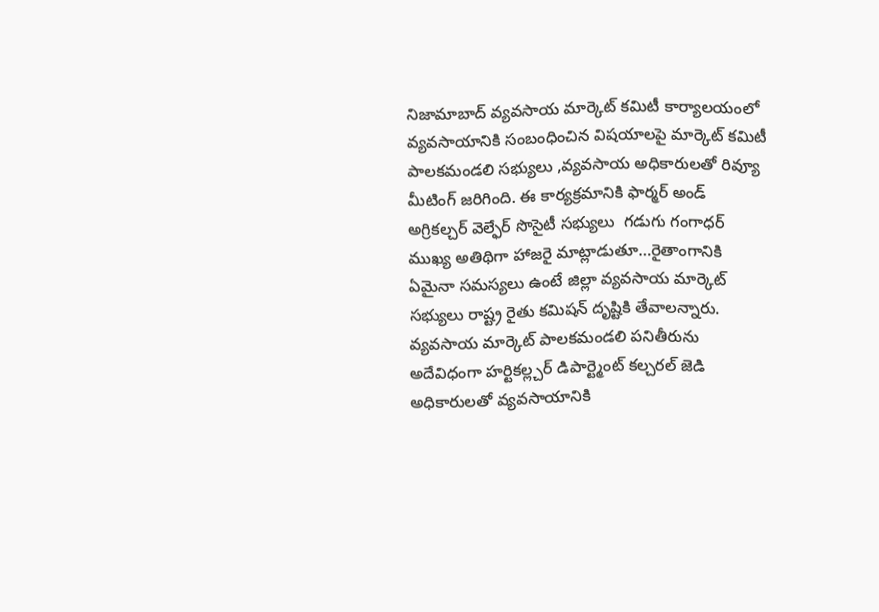నిజామాబాద్ వ్యవసాయ మార్కెట్ కమిటీ కార్యాలయంలో వ్యవసాయానికి సంబంధించిన విషయాలపై మార్కెట్ కమిటీ పాలకమండలి సభ్యులు ,వ్యవసాయ అధికారులతో రివ్యూ మీటింగ్ జరిగింది. ఈ కార్యక్రమానికి ఫార్మర్ అండ్ అగ్రికల్చర్ వెల్ఫేర్ సొసైటీ సభ్యులు  గడుగు గంగాధర్ ముఖ్య అతిథిగా హాజరై మాట్లాడుతూ…రైతాంగానికి ఏమైనా సమస్యలు ఉంటే జిల్లా వ్యవసాయ మార్కెట్  సభ్యులు రాష్ట్ర రైతు కమిషన్ దృష్టికి తేవాలన్నారు. వ్యవసాయ మార్కెట్ పాలకమండలి పనితీరును  అదేవిధంగా హర్టికల్ల్చర్ డిపార్ట్మెంట్ కల్చరల్ జెడి అధికారులతో వ్యవసాయానికి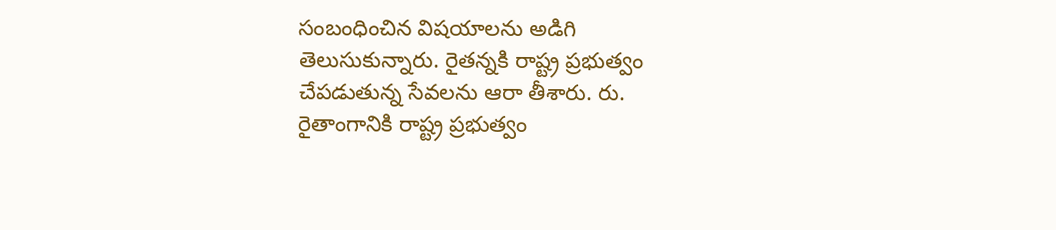సంబంధించిన విషయాలను అడిగి తెలుసుకున్నారు. రైతన్నకి రాష్ట్ర ప్రభుత్వం చేపడుతున్న సేవలను ఆరా తీశారు. రు. రైతాంగానికి రాష్ట్ర ప్రభుత్వం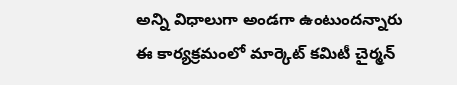అన్ని విధాలుగా అండగా ఉంటుందన్నారు ఈ కార్యక్రమంలో మార్కెట్ కమిటీ చైర్మన్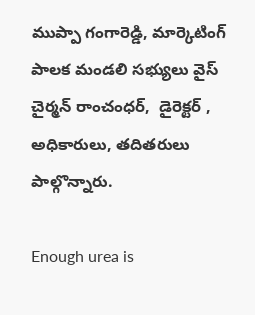ముప్పా గంగారెడ్డి, మార్కెటింగ్ పాలక మండలి సభ్యులు వైస్ చైర్మన్ రాంచంధర్,  డైరెక్టర్ , అధికారులు, తదితరులు పాల్గొన్నారు.

Enough urea is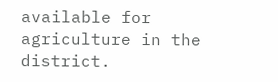available for agriculture in the district.